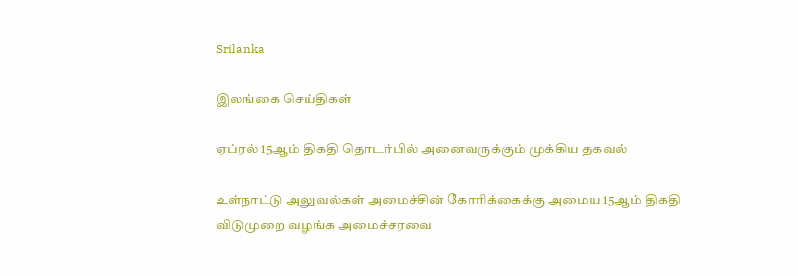Srilanka

இலங்கை செய்திகள்

ஏப்ரல் 15ஆம் திகதி தொடர்பில் அனைவருக்கும் முக்கிய தகவல்

உள்நாட்டு அலுவல்கள் அமைச்சின் கோரிக்கைக்கு அமைய 15ஆம் திகதி விடுமுறை வழங்க அமைச்சரவை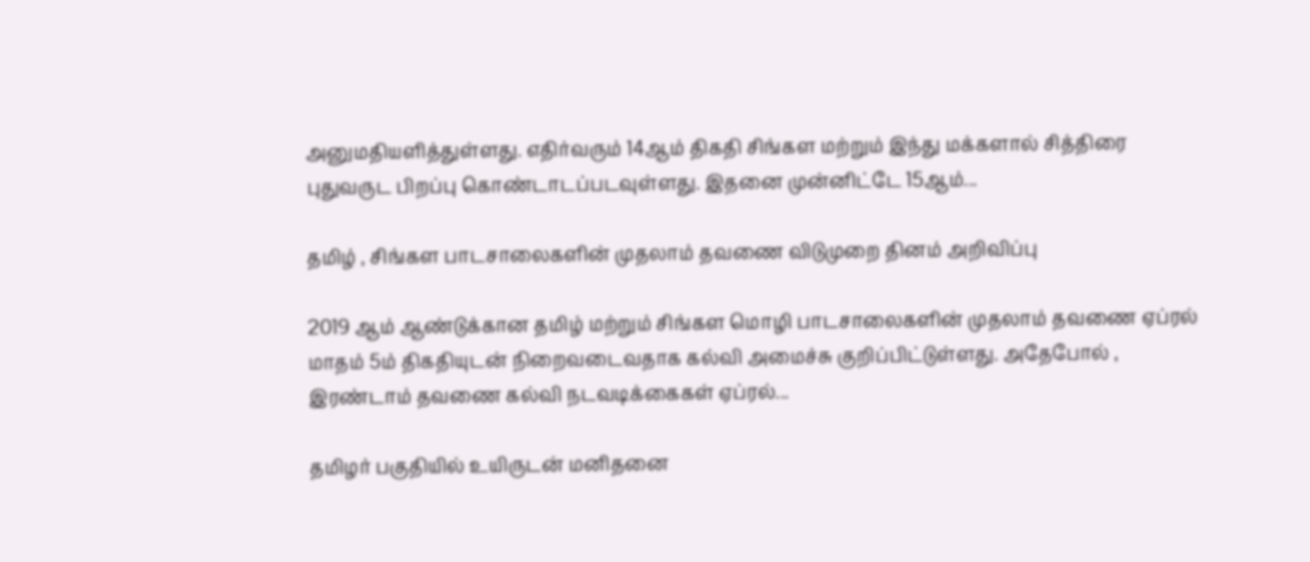அனுமதியளித்துள்ளது. எதிர்வரும் 14ஆம் திகதி சிங்கள மற்றும் இந்து மக்களால் சித்திரை புதுவருட பிறப்பு கொண்டாடப்படவுள்ளது. இதனை முன்னிட்டே 15ஆம்...

தமிழ் , சிங்கள பாடசாலைகளின் முதலாம் தவணை விடுமுறை தினம் அறிவிப்பு

2019 ஆம் ஆண்டுக்கான தமிழ் மற்றும் சிங்கள மொழி பாடசாலைகளின் முதலாம் தவணை ஏப்ரல் மாதம் 5ம் திகதியுடன் நிறைவடைவதாக கல்வி அமைச்சு குறிப்பிட்டுள்ளது. அதேபோல் , இரண்டாம் தவணை கல்வி நடவடிக்கைகள் ஏப்ரல்...

தமிழர் பகுதியில் உயிருடன் மனிதனை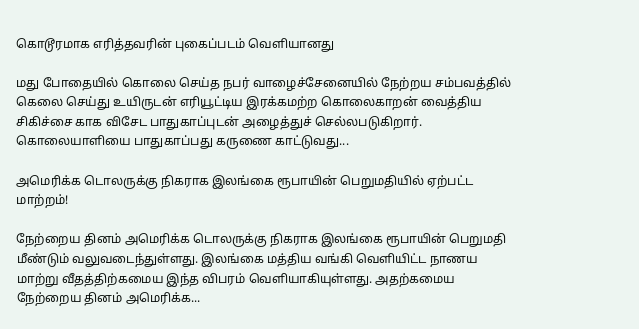கொடூரமாக எரித்தவரின் புகைப்படம் வெளியானது

மது போதையில் கொலை செய்த நபர் வாழைச்சேனையில் நேற்றய சம்பவத்தில் கெலை செய்து உயிருடன் எரியூட்டிய இரக்கமற்ற கொலைகாறன் வைத்திய சிகிச்சை காக விசேட பாதுகாப்புடன் அழைத்துச் செல்லபடுகிறார். கொலையாளியை பாதுகாப்பது கருணை காட்டுவது...

அமெரிக்க டொலருக்கு நிகராக இலங்கை ரூபாயின் பெறுமதியில் ஏற்பட்ட மாற்றம்!

நேற்றைய தினம் அமெரிக்க டொலருக்கு நிகராக இலங்கை ரூபாயின் பெறுமதி மீண்டும் வலுவடைந்துள்ளது. இலங்கை மத்திய வங்கி வெளியிட்ட நாணய மாற்று வீதத்திற்கமைய இந்த விபரம் வெளியாகியுள்ளது. அதற்கமைய நேற்றைய தினம் அமெரிக்க...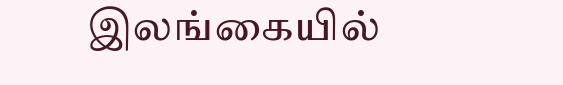இலங்கையில்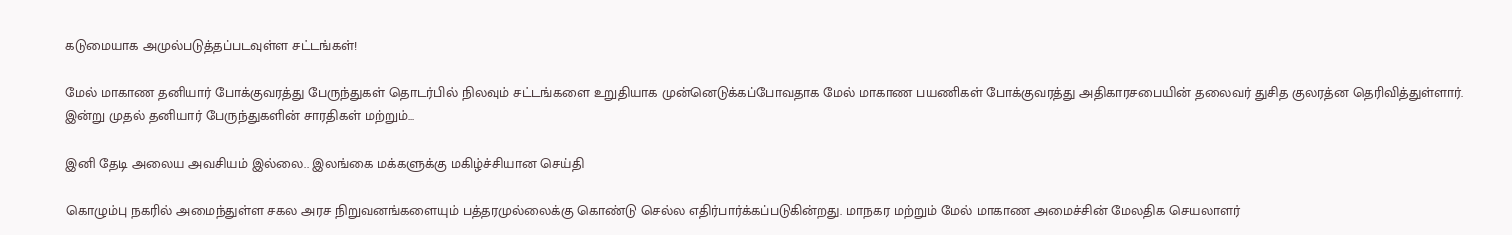கடுமையாக அமுல்படுத்தப்படவுள்ள சட்டங்கள்!

மேல் மாகாண தனியார் போக்குவரத்து பேருந்துகள் தொடர்பில் நிலவும் சட்டங்களை உறுதியாக முன்னெடுக்கப்போவதாக மேல் மாகாண பயணிகள் போக்குவரத்து அதிகாரசபையின் தலைவர் துசித குலரத்ன தெரிவித்துள்ளார். இன்று முதல் தனியார் பேருந்துகளின் சாரதிகள் மற்றும்...

இனி தேடி அலைய அவசியம் இல்லை.. இலங்கை மக்களுக்கு மகிழ்ச்சியான செய்தி

கொழும்பு நகரில் அமைந்துள்ள சகல அரச நிறுவனங்களையும் பத்தரமுல்லைக்கு கொண்டு செல்ல எதிர்பார்க்கப்படுகின்றது. மாநகர மற்றும் மேல் மாகாண அமைச்சின் மேலதிக செயலாளர்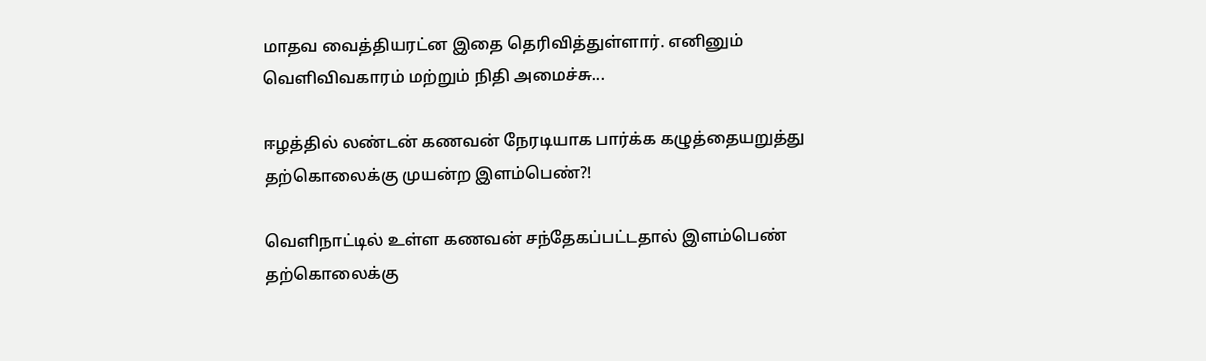மாதவ வைத்தியரட்ன இதை தெரிவித்துள்ளார். எனினும் வெளிவிவகாரம் மற்றும் நிதி அமைச்சு...

ஈழத்தில் லண்டன் கணவன் நேரடியாக பார்க்க கழுத்தையறுத்து தற்கொலைக்கு முயன்ற இளம்பெண்?!

வெளிநாட்டில் உள்ள கணவன் சந்தேகப்பட்டதால் இளம்பெண் தற்கொலைக்கு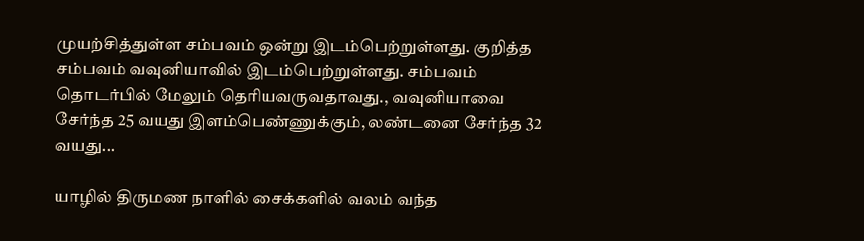முயற்சித்துள்ள சம்பவம் ஒன்று இடம்பெற்றுள்ளது. குறித்த சம்பவம் வவுனியாவில் இடம்பெற்றுள்ளது. சம்பவம் தொடர்பில் மேலும் தெரியவருவதாவது., வவுனியாவை சேர்ந்த 25 வயது இளம்பெண்ணுக்கும், லண்டனை சேர்ந்த 32 வயது...

யாழில் திருமண நாளில் சைக்களில் வலம் வந்த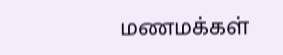மணமக்கள்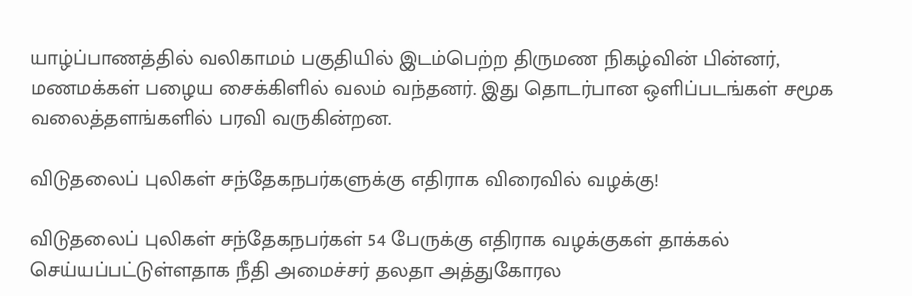யாழ்ப்பாணத்தில் வலிகாமம் பகுதியில் இடம்பெற்ற திருமண நிகழ்வின் பின்னர், மணமக்கள் பழைய சைக்கிளில் வலம் வந்தனர். இது தொடர்பான ஒளிப்படங்கள் சமூக வலைத்தளங்களில் பரவி வருகின்றன.

விடுதலைப் புலிகள் சந்தேகநபர்களுக்கு எதிராக விரைவில் வழக்கு!

விடுதலைப் புலிகள் சந்தேகநபர்கள் 54 பேருக்கு எதிராக வழக்குகள் தாக்கல் செய்யப்பட்டுள்ளதாக நீதி அமைச்சர் தலதா அத்துகோரல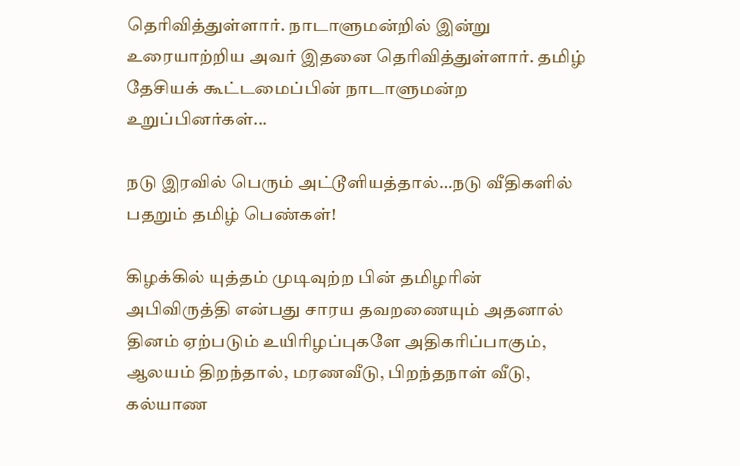தெரிவித்துள்ளார். நாடாளுமன்றில் இன்று உரையாற்றிய அவர் இதனை தெரிவித்துள்ளார். தமிழ் தேசியக் கூட்டமைப்பின் நாடாளுமன்ற உறுப்பினர்கள்...

நடு இரவில் பெரும் அட்டூளியத்தால்…நடு வீதிகளில் பதறும் தமிழ் பெண்கள்!

கிழக்கில் யுத்தம் முடிவுற்ற பின் தமிழரின் அபிவிருத்தி என்பது சாரய தவறணையும் அதனால் தினம் ஏற்படும் உயிரிழப்புகளே அதிகரிப்பாகும், ஆலயம் திறந்தால், மரணவீடு, பிறந்தநாள் வீடு, கல்யாண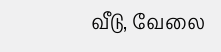வீடு, வேலை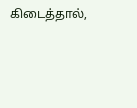கிடைத்தால்,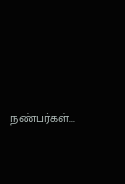நண்பர்கள்...